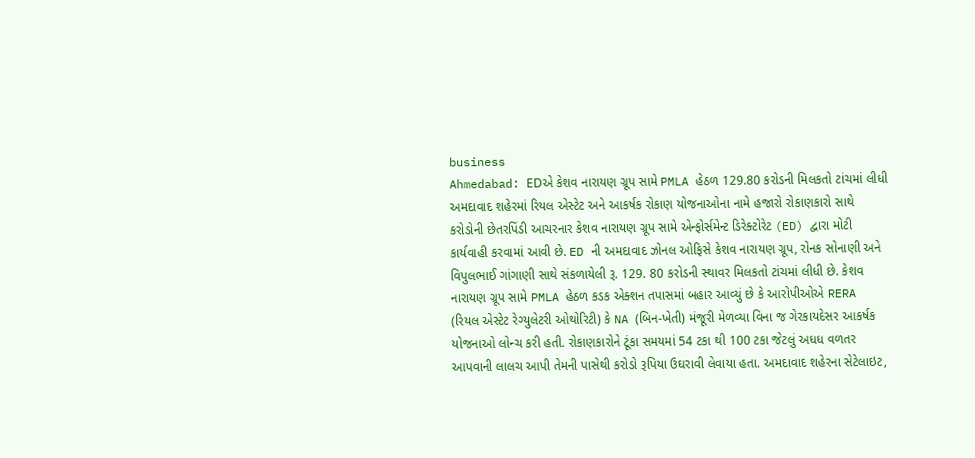business
Ahmedabad: EDએ કેશવ નારાયણ ગ્રૂપ સામે PMLA હેઠળ 129.80 કરોડની મિલકતો ટાંચમાં લીધી
અમદાવાદ શહેરમાં રિયલ એસ્ટેટ અને આકર્ષક રોકાણ યોજનાઓના નામે હજારો રોકાણકારો સાથે કરોડોની છેતરપિંડી આચરનાર કેશવ નારાયણ ગ્રૂપ સામે એન્ફોર્સમેન્ટ ડિરેક્ટોરેટ (ED) દ્વારા મોટી કાર્યવાહી કરવામાં આવી છે. ED ની અમદાવાદ ઝોનલ ઓફિસે કેશવ નારાયણ ગ્રૂપ, રોનક સોનાણી અને વિપુલભાઈ ગાંગાણી સાથે સંકળાયેલી રૂ. 129. 80 કરોડની સ્થાવર મિલકતો ટાંચમાં લીધી છે. કેશવ નારાયણ ગ્રૂપ સામે PMLA હેઠળ કડક એક્શન તપાસમાં બહાર આવ્યું છે કે આરોપીઓએ RERA (રિયલ એસ્ટેટ રેગ્યુલેટરી ઓથોરિટી) કે NA (બિન-ખેતી) મંજૂરી મેળવ્યા વિના જ ગેરકાયદેસર આકર્ષક યોજનાઓ લોન્ચ કરી હતી. રોકાણકારોને ટૂંકા સમયમાં 54 ટકા થી 100 ટકા જેટલું અધધ વળતર આપવાની લાલચ આપી તેમની પાસેથી કરોડો રૂપિયા ઉઘરાવી લેવાયા હતા. અમદાવાદ શહેરના સેટેલાઇટ,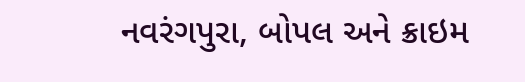નવરંગપુરા, બોપલ અને ક્રાઇમ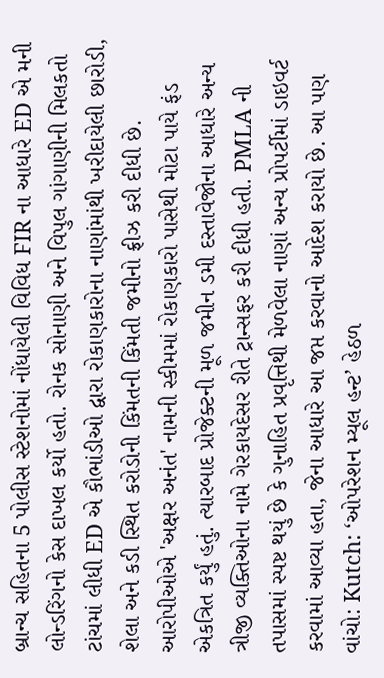બ્રાન્ચ સહિતના 5 પોલીસ સ્ટેશનોમાં નોંધાયેલી વિવિધ FIR ના આધારે ED એ મની લોન્ડરિંગનો કેસ દાખલ કર્યો હતો. રોનક સોનાણી અને વિપુલ ગાંગાણીની મિલકતો ટાંચમાં લીધી ED એ કૌભાંડીઓ દ્વારા રોકાણકારોના નાણાંમાંથી ખરીદાયેલી છારોડી, શેલા અને કડી સ્થિત કરોડોની કિંમતની કિંમતી જમીનો ફ્રીઝ કરી દીધી છે. આરોપીઓએ 'અક્ષર અનંત' નામની સ્કીમમાં રોકાણકારો પાસેથી મોટા પાયે ફંડ એકત્રિત કર્યું હતું. ત્યારબાદ પ્રોજેક્ટની મૂળ જમીન ડમી દસ્તાવેજોના આધારે અન્ય ત્રીજી વ્યક્તિઓના નામે ગેરકાયદેસર રીતે ટ્રાન્સફર કરી દીધી હતી. PMLA ની તપાસમાં સ્પષ્ટ થયું છે કે ગુનાહિત પ્રવૃત્તિથી મેળવેલા નાણાં અન્ય પ્રોપર્ટીમાં ડાઇવર્ટ કરવામાં આવ્યા હતા, જેના આધારે આ જપ્ત કરવાનો આદેશ કરાયો છે. આ પણ વાંચો: Kutch: ‘ઓપરેશન મ્યૂલ હન્ટ’ હેઠળ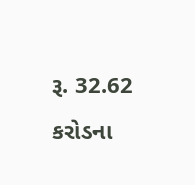રૂ. 32.62 કરોડના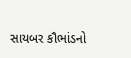સાયબર કૌભાંડનો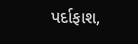પર્દાફાશ,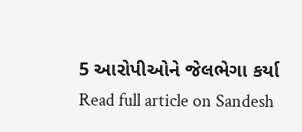5 આરોપીઓને જેલભેગા કર્યા
Read full article on Sandesh